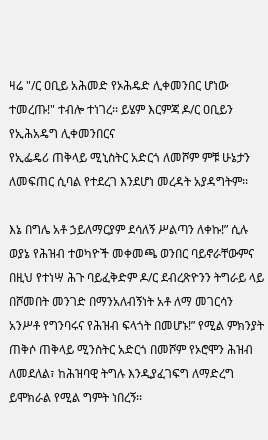ዛሬ "/ር ዐቢይ አሕመድ የኦሕዴድ ሊቀመንበር ሆነው ተመረጡ!" ተብሎ ተነገረ፡፡ ይሄም እርምጃ ዶ/ር ዐቢይን የኢሕአዴግ ሊቀመንበርና
የኢፌዴሪ ጠቅላይ ሚኒስትር አድርጎ ለመሾም ምቹ ሁኔታን ለመፍጠር ሲባል የተደረገ እንደሆነ መረዳት አያዳግትም፡፡

እኔ በግሌ አቶ ኃይለማርያም ደሳለኝ ሥልጣን ለቀኩ!” ሲሉ ወያኔ የሕዝብ ተወካዮች መቀመጫ ወንበር ባይኖራቸውምና በዚህ የተነሣ ሕጉ ባይፈቅድም ዶ/ር ደብረጽዮንን ትግራይ ላይ በሾመበት መንገድ በማንአለብኝነት አቶ ለማ መገርሳን አንሥቶ የግንባሩና የሕዝብ ፍላጎት በመሆኑ!” የሚል ምክንያት ጠቅሶ ጠቅላይ ሚንስትር አድርጎ በመሾም የኦሮሞን ሕዝብ ለመደለል፣ ከሕዝባዊ ትግሉ እንዲያፈገፍግ ለማድረግ ይሞክራል የሚል ግምት ነበረኝ፡፡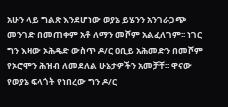አሁን ላይ ግልጽ እንደሆነው ወያኔ ይሄንን አንገራጋጭ መንገድ በመጠቀም አቶ ለማን መሾም አልፈለገም፡፡ ነገር ግን እዛው ኦሕዴድ ውስጥ ዶ/ር ዐቢይ አሕመድን በመሾም የኦሮሞን ሕዝብ ለመደለል ሁኔታዎችን አመቻቸ፡፡ ዋናው የወያኔ ፍላጎት የነበረው ግን ዶ/ር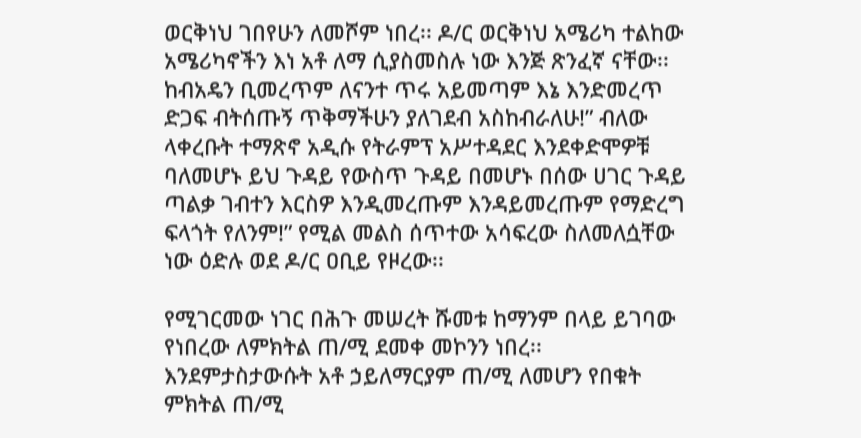ወርቅነህ ገበየሁን ለመሾም ነበረ፡፡ ዶ/ር ወርቅነህ አሜሪካ ተልከው አሜሪካኖችን እነ አቶ ለማ ሲያስመስሉ ነው እንጅ ጽንፈኛ ናቸው፡፡ ከብአዴን ቢመረጥም ለናንተ ጥሩ አይመጣም እኔ እንድመረጥ ድጋፍ ብትሰጡኝ ጥቅማችሁን ያለገደብ አስከብራለሁ!” ብለው ላቀረቡት ተማጽኖ አዲሱ የትራምፕ አሥተዳደር እንደቀድሞዎቹ ባለመሆኑ ይህ ጉዳይ የውስጥ ጉዳይ በመሆኑ በሰው ሀገር ጉዳይ ጣልቃ ገብተን እርስዎ እንዲመረጡም እንዳይመረጡም የማድረግ ፍላጎት የለንም!” የሚል መልስ ሰጥተው አሳፍረው ስለመለሷቸው ነው ዕድሉ ወደ ዶ/ር ዐቢይ የዞረው፡፡

የሚገርመው ነገር በሕጉ መሠረት ሹመቱ ከማንም በላይ ይገባው የነበረው ለምክትል ጠ/ሚ ደመቀ መኮንን ነበረ፡፡ እንደምታስታውሱት አቶ ኃይለማርያም ጠ/ሚ ለመሆን የበቁት ምክትል ጠ/ሚ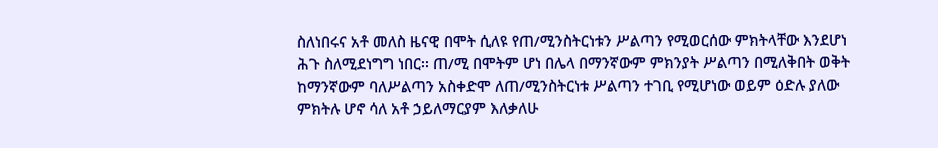ስለነበሩና አቶ መለስ ዜናዊ በሞት ሲለዩ የጠ/ሚንስትርነቱን ሥልጣን የሚወርሰው ምክትላቸው እንደሆነ ሕጉ ስለሚደነግግ ነበር፡፡ ጠ/ሚ በሞትም ሆነ በሌላ በማንኛውም ምክንያት ሥልጣን በሚለቅበት ወቅት ከማንኛውም ባለሥልጣን አስቀድሞ ለጠ/ሚንስትርነቱ ሥልጣን ተገቢ የሚሆነው ወይም ዕድሉ ያለው ምክትሉ ሆኖ ሳለ አቶ ኃይለማርያም እለቃለሁ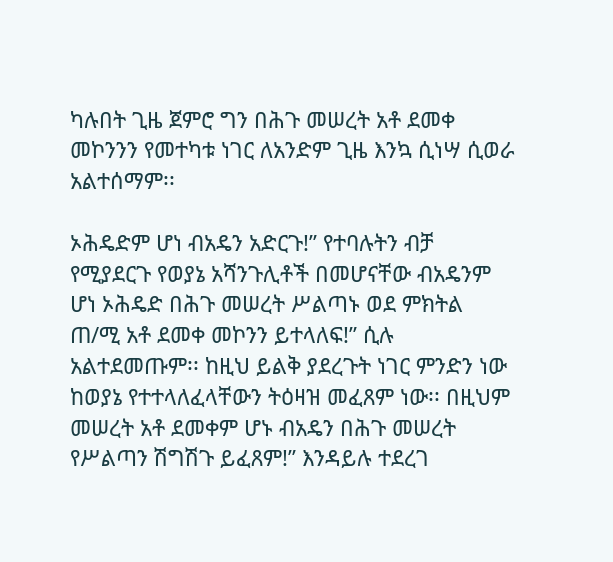ካሉበት ጊዜ ጀምሮ ግን በሕጉ መሠረት አቶ ደመቀ መኮንንን የመተካቱ ነገር ለአንድም ጊዜ እንኳ ሲነሣ ሲወራ አልተሰማም፡፡

ኦሕዴድም ሆነ ብአዴን አድርጉ!” የተባሉትን ብቻ የሚያደርጉ የወያኔ አሻንጉሊቶች በመሆናቸው ብአዴንም ሆነ ኦሕዴድ በሕጉ መሠረት ሥልጣኑ ወደ ምክትል ጠ/ሚ አቶ ደመቀ መኮንን ይተላለፍ!” ሲሉ አልተደመጡም፡፡ ከዚህ ይልቅ ያደረጉት ነገር ምንድን ነው ከወያኔ የተተላለፈላቸውን ትዕዛዝ መፈጸም ነው፡፡ በዚህም መሠረት አቶ ደመቀም ሆኑ ብአዴን በሕጉ መሠረት የሥልጣን ሽግሽጉ ይፈጸም!” እንዳይሉ ተደረገ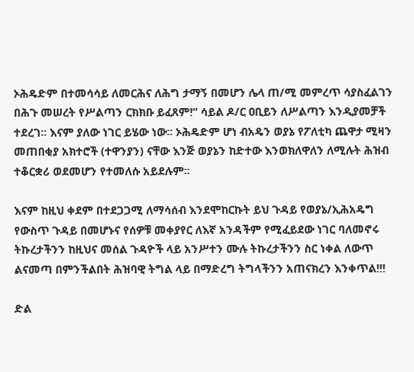ኦሕዴድም በተመሳሳይ ለመርሕና ለሕግ ታማኝ በመሆን ሌላ ጠ/ሚ መምረጥ ሳያስፈልገን በሕጉ መሠረት የሥልጣን ርክክቡ ይፈጸም!” ሳይል ዶ/ር ዐቢይን ለሥልጣን እንዲያመቻች ተደረገ፡፡ እናም ያለው ነገር ይሄው ነው፡፡ ኦሕዴድም ሆነ ብአዴን ወያኔ የፖለቲካ ጨዋታ ሚዛን መጠበቂያ አክተሮች (ተዋንያን) ናቸው እንጅ ወያኔን ከድተው እንወክለዋለን ለሚሉት ሕዝብ ተቆርቋሪ ወደመሆን የተመለሱ አይደሉም፡፡

እናም ከዚህ ቀደም በተደጋጋሚ ለማሳሰብ እንደሞከርኩት ይህ ጉዳይ የወያኔ/ኢሕአዴግ የውስጥ ጉዳይ በመሆኑና የሰዎቹ መቀያየር ለእኛ አንዳችም የሚፈይደው ነገር ባለመኖሩ ትኩረታችንን ከዚህና መሰል ጉዳዮች ላይ አንሥተን ሙሉ ትኩረታችንን ስር ነቀል ለውጥ ልናመጣ በምንችልበት ሕዝባዊ ትግል ላይ በማድረግ ትግላችንን አጠናክረን እንቀጥል!!!

ድል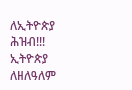ለኢትዮጵያ ሕዝብ!!! ኢትዮጵያ ለዘለዓለም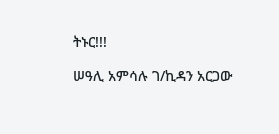ትኑር!!!

ሠዓሊ አምሳሉ ገ/ኪዳን አርጋው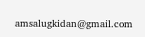amsalugkidan@gmail.com